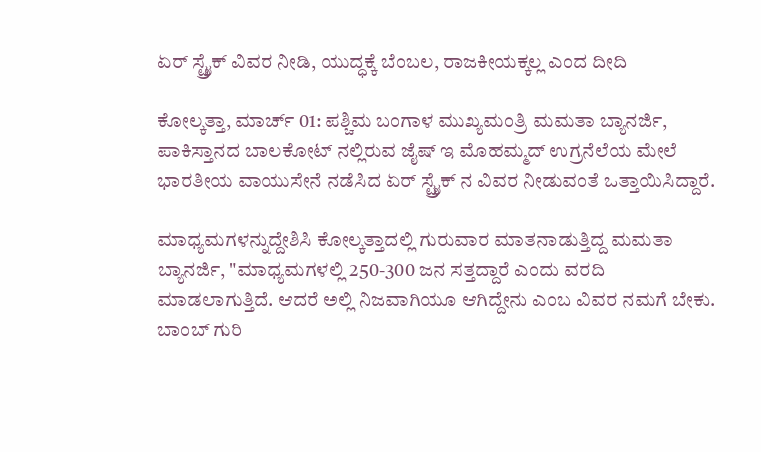ಏರ್ ಸ್ಟ್ರೈಕ್ ವಿವರ ನೀಡಿ, ಯುದ್ಧಕ್ಕೆ ಬೆಂಬಲ, ರಾಜಕೀಯಕ್ಕಲ್ಲ ಎಂದ ದೀದಿ

ಕೋಲ್ಕತ್ತಾ, ಮಾರ್ಚ್ 01: ಪಶ್ಚಿಮ ಬಂಗಾಳ ಮುಖ್ಯಮಂತ್ರಿ ಮಮತಾ ಬ್ಯಾನರ್ಜಿ, ಪಾಕಿಸ್ತಾನದ ಬಾಲಕೋಟ್ ನಲ್ಲಿರುವ ಜೈಷ್ ಇ ಮೊಹಮ್ಮದ್ ಉಗ್ರನೆಲೆಯ ಮೇಲೆ ಭಾರತೀಯ ವಾಯುಸೇನೆ ನಡೆಸಿದ ಏರ್ ಸ್ಟ್ರೈಕ್ ನ ವಿವರ ನೀಡುವಂತೆ ಒತ್ತಾಯಿಸಿದ್ದಾರೆ.

ಮಾಧ್ಯಮಗಳನ್ನುದ್ದೇಶಿಸಿ ಕೋಲ್ಕತ್ತಾದಲ್ಲಿ ಗುರುವಾರ ಮಾತನಾಡುತ್ತಿದ್ದ ಮಮತಾ ಬ್ಯಾನರ್ಜಿ, "ಮಾಧ್ಯಮಗಳಲ್ಲಿ 250-300 ಜನ ಸತ್ತದ್ದಾರೆ ಎಂದು ವರದಿ ಮಾಡಲಾಗುತ್ತಿದೆ. ಆದರೆ ಅಲ್ಲಿ ನಿಜವಾಗಿಯೂ ಆಗಿದ್ದೇನು ಎಂಬ ವಿವರ ನಮಗೆ ಬೇಕು. ಬಾಂಬ್ ಗುರಿ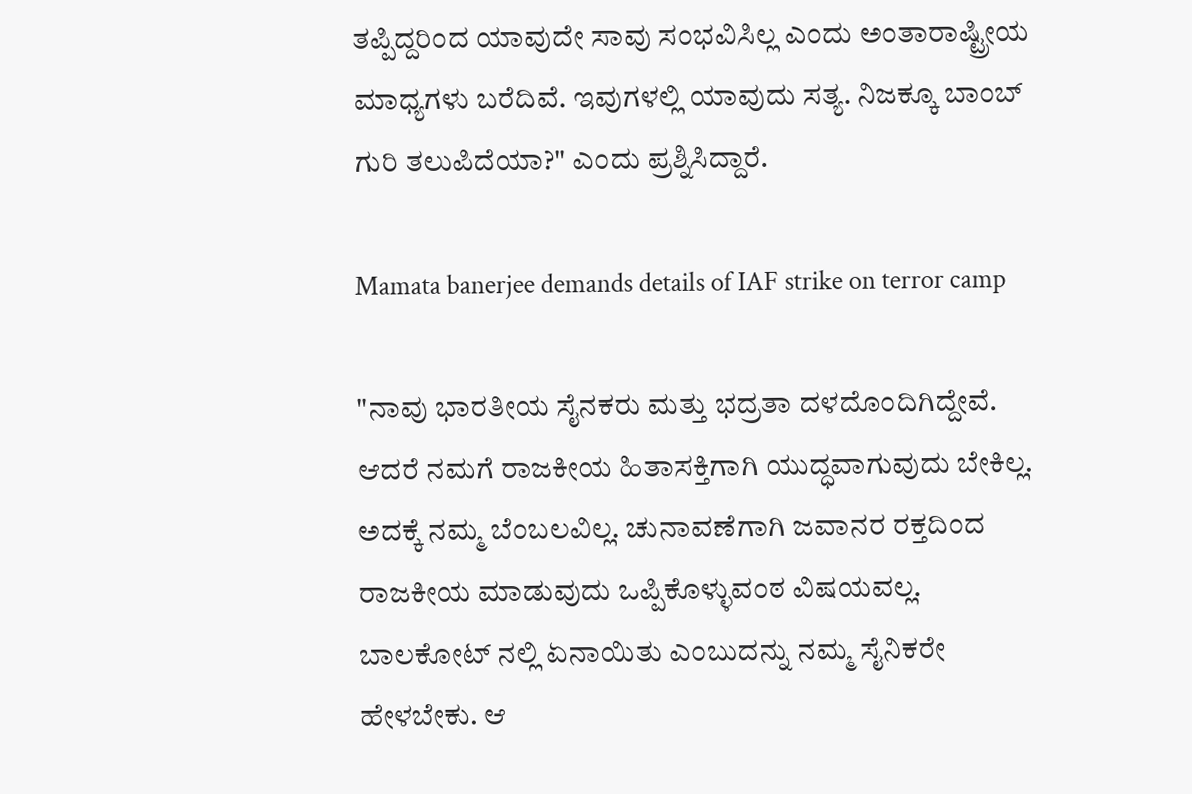ತಪ್ಪಿದ್ದರಿಂದ ಯಾವುದೇ ಸಾವು ಸಂಭವಿಸಿಲ್ಲ ಎಂದು ಅಂತಾರಾಷ್ಟ್ರೀಯ ಮಾಧ್ಯಗಳು ಬರೆದಿವೆ. ಇವುಗಳಲ್ಲಿ ಯಾವುದು ಸತ್ಯ. ನಿಜಕ್ಕೂ ಬಾಂಬ್ ಗುರಿ ತಲುಪಿದೆಯಾ?" ಎಂದು ಪ್ರಶ್ನಿಸಿದ್ದಾರೆ.

Mamata banerjee demands details of IAF strike on terror camp

"ನಾವು ಭಾರತೀಯ ಸೈನಕರು ಮತ್ತು ಭದ್ರತಾ ದಳದೊಂದಿಗಿದ್ದೇವೆ. ಆದರೆ ನಮಗೆ ರಾಜಕೀಯ ಹಿತಾಸಕ್ತಿಗಾಗಿ ಯುದ್ಧವಾಗುವುದು ಬೇಕಿಲ್ಲ. ಅದಕ್ಕೆ ನಮ್ಮ ಬೆಂಬಲವಿಲ್ಲ. ಚುನಾವಣೆಗಾಗಿ ಜವಾನರ ರಕ್ತದಿಂದ ರಾಜಕೀಯ ಮಾಡುವುದು ಒಪ್ಪಿಕೊಳ್ಳುವಂಠ ವಿಷಯವಲ್ಲ. ಬಾಲಕೋಟ್ ನಲ್ಲಿ ಏನಾಯಿತು ಎಂಬುದನ್ನು ನಮ್ಮ ಸೈನಿಕರೇ ಹೇಳಬೇಕು. ಆ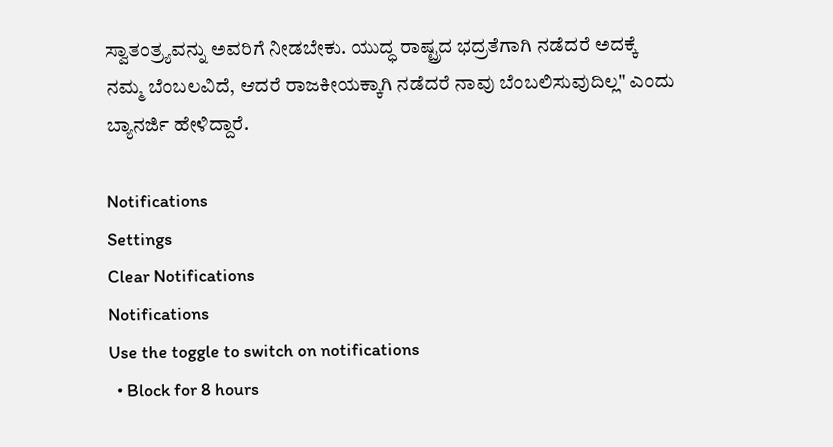ಸ್ವಾತಂತ್ರ್ಯವನ್ನು ಅವರಿಗೆ ನೀಡಬೇಕು. ಯುದ್ಧ ರಾಷ್ಟ್ರದ ಭದ್ರತೆಗಾಗಿ ನಡೆದರೆ ಅದಕ್ಕೆ ನಮ್ಮ ಬೆಂಬಲವಿದೆ, ಆದರೆ ರಾಜಕೀಯಕ್ಕಾಗಿ ನಡೆದರೆ ನಾವು ಬೆಂಬಲಿಸುವುದಿಲ್ಲ" ಎಂದು ಬ್ಯಾನರ್ಜಿ ಹೇಳಿದ್ದಾರೆ.

Notifications
Settings
Clear Notifications
Notifications
Use the toggle to switch on notifications
  • Block for 8 hours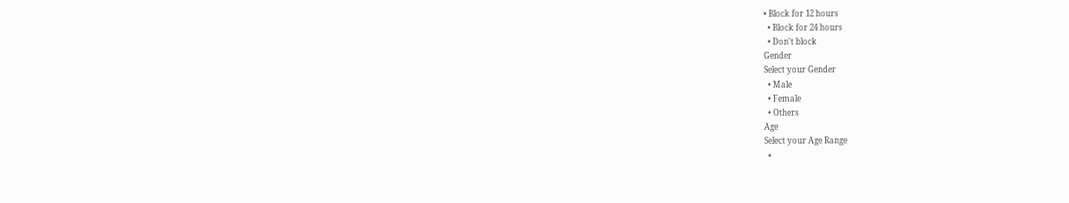• Block for 12 hours
  • Block for 24 hours
  • Don't block
Gender
Select your Gender
  • Male
  • Female
  • Others
Age
Select your Age Range
  •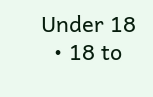Under 18
  • 18 to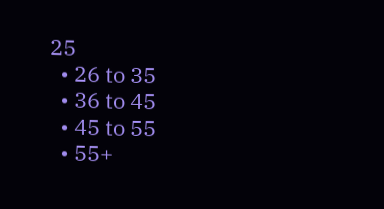25
  • 26 to 35
  • 36 to 45
  • 45 to 55
  • 55+